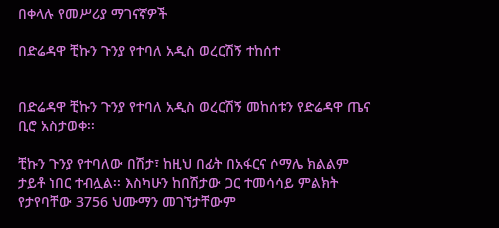በቀላሉ የመሥሪያ ማገናኛዎች

በድሬዳዋ ቺኩን ጉንያ የተባለ አዲስ ወረርሽኝ ተከሰተ


በድሬዳዋ ቺኩን ጉንያ የተባለ አዲስ ወረርሽኝ መከሰቱን የድሬዳዋ ጤና ቢሮ አስታወቀ፡፡

ቺኩን ጉንያ የተባለው በሽታ፣ ከዚህ በፊት በአፋርና ሶማሌ ክልልም ታይቶ ነበር ተብሏል፡፡ እስካሁን ከበሽታው ጋር ተመሳሳይ ምልክት የታየባቸው 3756 ህሙማን መገኘታቸውም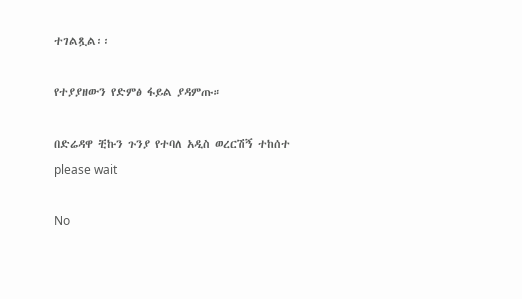ተገልጿል፡፡

የተያያዘውን የድምፅ ፋይል ያዳምጡ።

በድሬዳዋ ቺኩን ጉንያ የተባለ አዲስ ወረርሽኝ ተከሰተ
please wait

No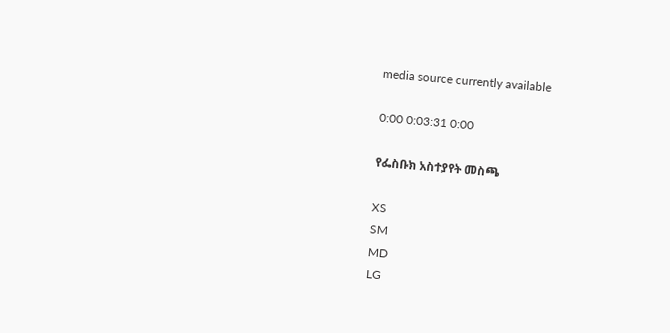media source currently available

0:00 0:03:31 0:00

የፌስቡክ አስተያየት መስጫ

XS
SM
MD
LG